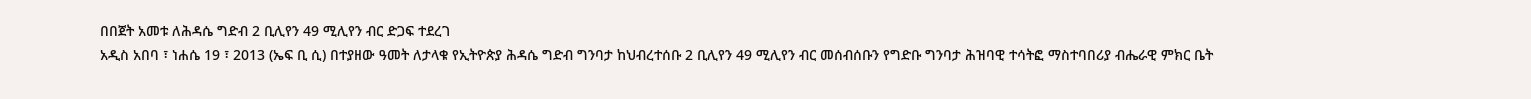በበጀት አመቱ ለሕዳሴ ግድብ 2 ቢሊየን 49 ሚሊየን ብር ድጋፍ ተደረገ
አዲስ አበባ ፣ ነሐሴ 19 ፣ 2013 (ኤፍ ቢ ሲ) በተያዘው ዓመት ለታላቁ የኢትዮጵያ ሕዳሴ ግድብ ግንባታ ከህብረተሰቡ 2 ቢሊየን 49 ሚሊየን ብር መሰብሰቡን የግድቡ ግንባታ ሕዝባዊ ተሳትፎ ማስተባበሪያ ብሔራዊ ምክር ቤት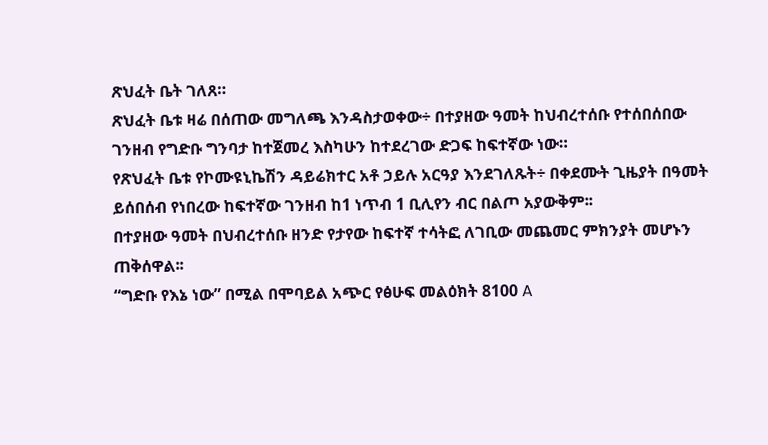ጽህፈት ቤት ገለጸ።
ጽህፈት ቤቱ ዛሬ በሰጠው መግለጫ እንዳስታወቀው÷ በተያዘው ዓመት ከህብረተሰቡ የተሰበሰበው ገንዘብ የግድቡ ግንባታ ከተጀመረ እስካሁን ከተደረገው ድጋፍ ከፍተኛው ነው።
የጽህፈት ቤቱ የኮሙዩኒኬሽን ዳይሬክተር አቶ ኃይሉ አርዓያ እንደገለጹት÷ በቀደሙት ጊዜያት በዓመት ይሰበሰብ የነበረው ከፍተኛው ገንዘብ ከ1 ነጥብ 1 ቢሊየን ብር በልጦ አያውቅም፡፡
በተያዘው ዓመት በህብረተሰቡ ዘንድ የታየው ከፍተኛ ተሳትፎ ለገቢው መጨመር ምክንያት መሆኑን ጠቅሰዋል፡፡
“ግድቡ የእኔ ነው” በሚል በሞባይል አጭር የፅሁፍ መልዕክት 8100 A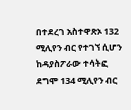በተደረገ አስተዋጽኦ 132 ሚሊየን ብር የተገኘ ሲሆን ከዳያስፖራው ተሳትፎ ደግሞ 134 ሚሊየን ብር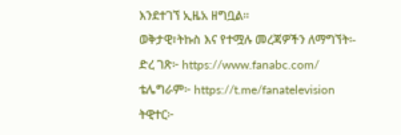እንደተገኘ ኢዜአ ዘግቧል፡፡
ወቅታዊ፣ትኩስ እና የተሟሉ መረጃዎችን ለማግኘት፡-
ድረ ገጽ፦ https://www.fanabc.com/
ቴሌግራም፦ https://t.me/fanatelevision
ትዊተር፦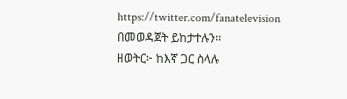https://twitter.com/fanatelevision በመወዳጀት ይከታተሉን፡፡
ዘወትር፦ ከእኛ ጋር ስላሉ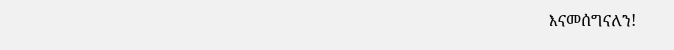እናመሰግናለን!